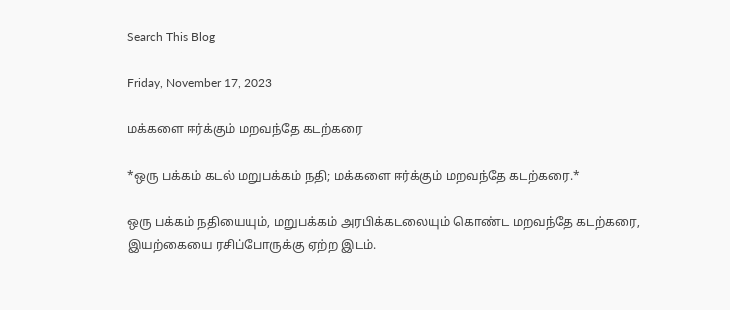Search This Blog

Friday, November 17, 2023

மக்களை ஈர்க்கும் மறவந்தே கடற்கரை

*ஒரு பக்கம் கடல் மறுபக்கம் நதி; மக்களை ஈர்க்கும் மறவந்தே கடற்கரை.*

ஒரு பக்கம் நதியையும், மறுபக்கம் அரபிக்கடலையும் கொண்ட மறவந்தே கடற்கரை, இயற்கையை ரசிப்போருக்கு ஏற்ற இடம்.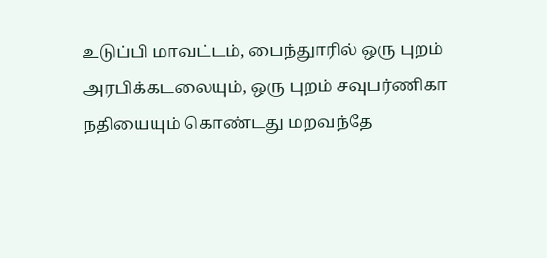உடுப்பி மாவட்டம், பைந்துாரில் ஒரு புறம் அரபிக்கடலையும், ஒரு புறம் சவுபர்ணிகா நதியையும் கொண்டது மறவந்தே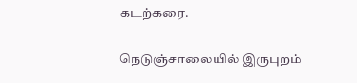கடற்கரை.

நெடுஞ்சாலையில் இருபுறம்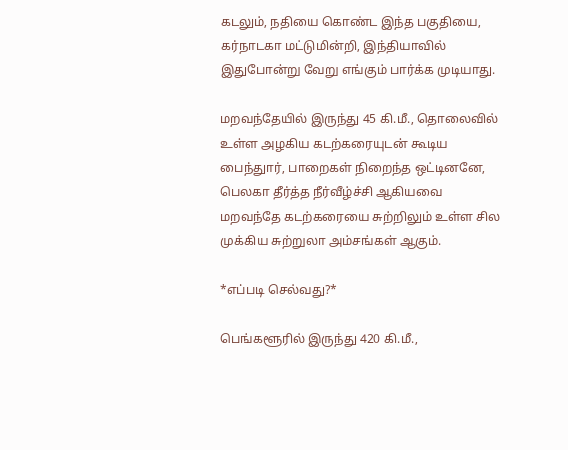கடலும், நதியை கொண்ட இந்த பகுதியை, கர்நாடகா மட்டுமின்றி, இந்தியாவில் இதுபோன்று வேறு எங்கும் பார்க்க முடியாது.

மறவந்தேயில் இருந்து 45 கி.மீ., தொலைவில் உள்ள அழகிய கடற்கரையுடன் கூடிய பைந்துார், பாறைகள் நிறைந்த ஒட்டினனே, பெலகா தீர்த்த நீர்வீழ்ச்சி ஆகியவை மறவந்தே கடற்கரையை சுற்றிலும் உள்ள சில முக்கிய சுற்றுலா அம்சங்கள் ஆகும்.

*எப்படி செல்வது?*

பெங்களூரில் இருந்து 420 கி.மீ.,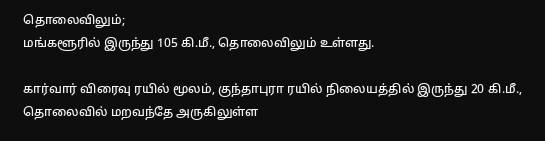தொலைவிலும்;
மங்களூரில் இருந்து 105 கி.மீ., தொலைவிலும் உள்ளது.

கார்வார் விரைவு ரயில் மூலம், குந்தாபுரா ரயில் நிலையத்தில் இருந்து 20 கி.மீ., தொலைவில் மறவந்தே அருகிலுள்ள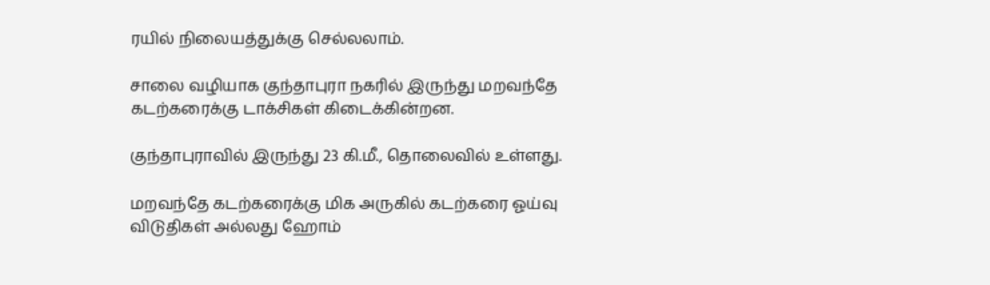ரயில் நிலையத்துக்கு செல்லலாம்.

சாலை வழியாக குந்தாபுரா நகரில் இருந்து மறவந்தே கடற்கரைக்கு டாக்சிகள் கிடைக்கின்றன.

குந்தாபுராவில் இருந்து 23 கி.மீ., தொலைவில் உள்ளது.

மறவந்தே கடற்கரைக்கு மிக அருகில் கடற்கரை ஓய்வு விடுதிகள் அல்லது ஹோம்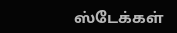ஸ்டேக்கள்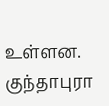உள்ளன. குந்தாபுரா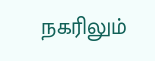நகரிலும்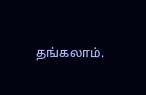தங்கலாம்.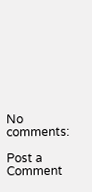No comments:

Post a Comment